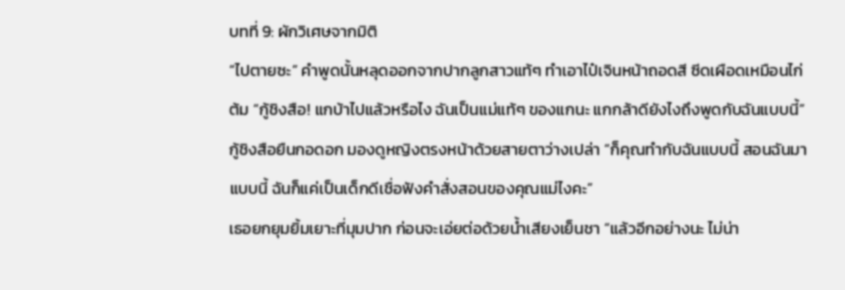บทที่ 9: ผักวิเศษจากมิติ
“ไปตายซะ” คำพูดนั้นหลุดออกจากปากลูกสาวแท้ๆ ทำเอาไป๋เจินหน้าถอดสี ซีดเผือดเหมือนไก่ต้ม “กู้ชิงสือ! แกบ้าไปแล้วหรือไง ฉันเป็นแม่แท้ๆ ของแกนะ แกกล้าดียังไงถึงพูดกับฉันแบบนี้”
กู้ชิงสือยืนกอดอก มองดูหญิงตรงหน้าด้วยสายตาว่างเปล่า “ก็คุณทำกับฉันแบบนี้ สอนฉันมาแบบนี้ ฉันก็แค่เป็นเด็กดีเชื่อฟังคำสั่งสอนของคุณแม่ไงคะ”
เธอยกยุมยิ้มเยาะที่มุมปาก ก่อนจะเอ่ยต่อด้วยน้ำเสียงเย็นชา “แล้วอีกอย่างนะ ไม่น่า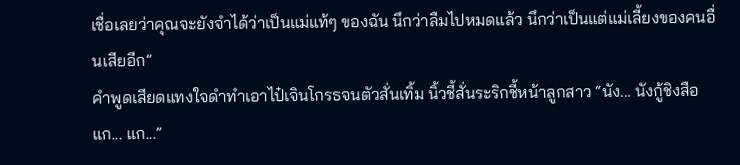เชื่อเลยว่าคุณจะยังจำได้ว่าเป็นแม่แท้ๆ ของฉัน นึกว่าลืมไปหมดแล้ว นึกว่าเป็นแต่แม่เลี้ยงของคนอื่นเสียอีก”
คำพูดเสียดแทงใจดำทำเอาไป๋เจินโกรธจนตัวสั่นเทิ้ม นิ้วชี้สั่นระริกชี้หน้าลูกสาว “นัง... นังกู้ชิงสือ แก... แก...”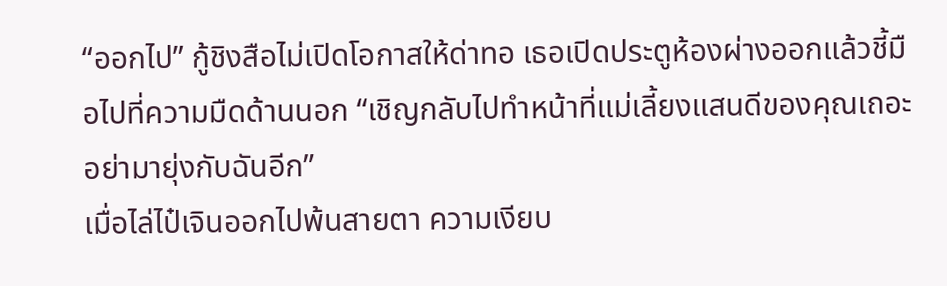“ออกไป” กู้ชิงสือไม่เปิดโอกาสให้ด่าทอ เธอเปิดประตูห้องผ่างออกแล้วชี้มือไปที่ความมืดด้านนอก “เชิญกลับไปทำหน้าที่แม่เลี้ยงแสนดีของคุณเถอะ อย่ามายุ่งกับฉันอีก”
เมื่อไล่ไป๋เจินออกไปพ้นสายตา ความเงียบ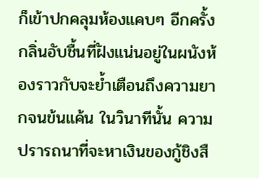ก็เข้าปกคลุมห้องแคบๆ อีกครั้ง กลิ่นอับชื้นที่ฝังแน่นอยู่ในผนังห้องราวกับจะย้ำเตือนถึงความยากจนข้นแค้น ในวินาทีนั้น ความปรารถนาที่จะหาเงินของกู้ชิงสื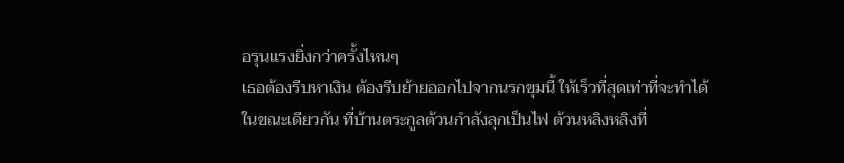อรุนแรงยิ่งกว่าครั้งไหนๆ
เธอต้องรีบหาเงิน ต้องรีบย้ายออกไปจากนรกขุมนี้ ให้เร็วที่สุดเท่าที่จะทำได้
ในขณะเดียวกัน ที่บ้านตระกูลต้วนกำลังลุกเป็นไฟ ต้วนหลิงหลิงที่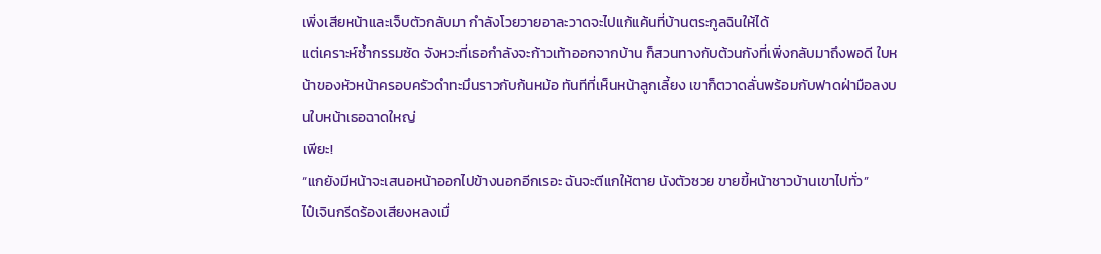เพิ่งเสียหน้าและเจ็บตัวกลับมา กำลังโวยวายอาละวาดจะไปแก้แค้นที่บ้านตระกูลฉินให้ได้
แต่เคราะห์ซ้ำกรรมซัด จังหวะที่เธอกำลังจะก้าวเท้าออกจากบ้าน ก็สวนทางกับต้วนกังที่เพิ่งกลับมาถึงพอดี ใบหน้าของหัวหน้าครอบครัวดำทะมึนราวกับก้นหม้อ ทันทีที่เห็นหน้าลูกเลี้ยง เขาก็ตวาดลั่นพร้อมกับฟาดฝ่ามือลงบนใบหน้าเธอฉาดใหญ่
เพียะ!
“แกยังมีหน้าจะเสนอหน้าออกไปข้างนอกอีกเรอะ ฉันจะตีแกให้ตาย นังตัวซวย ขายขี้หน้าชาวบ้านเขาไปทั่ว”
ไป๋เจินกรีดร้องเสียงหลงเมื่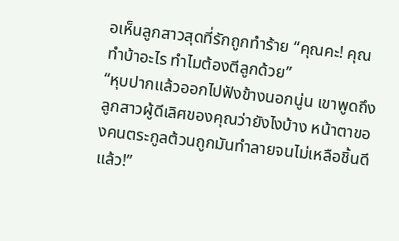อเห็นลูกสาวสุดที่รักถูกทำร้าย “คุณคะ! คุณทำบ้าอะไร ทำไมต้องตีลูกด้วย”
“หุบปากแล้วออกไปฟังข้างนอกนู่น เขาพูดถึงลูกสาวผู้ดีเลิศของคุณว่ายังไงบ้าง หน้าตาของคนตระกูลต้วนถูกมันทำลายจนไม่เหลือชิ้นดีแล้ว!”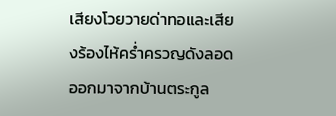เสียงโวยวายด่าทอและเสียงร้องไห้คร่ำครวญดังลอดออกมาจากบ้านตระกูล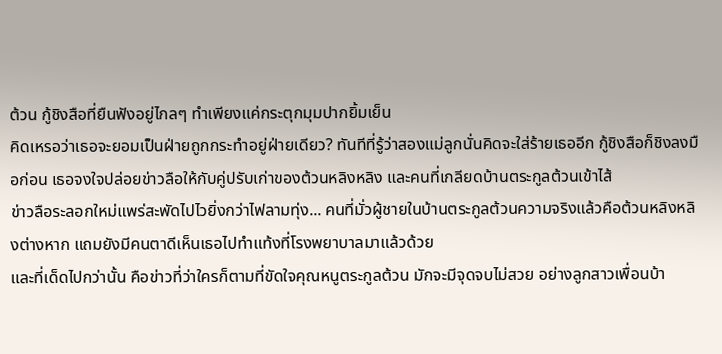ต้วน กู้ชิงสือที่ยืนฟังอยู่ไกลๆ ทำเพียงแค่กระตุกมุมปากยิ้มเย็น
คิดเหรอว่าเธอจะยอมเป็นฝ่ายถูกกระทำอยู่ฝ่ายเดียว? ทันทีที่รู้ว่าสองแม่ลูกนั่นคิดจะใส่ร้ายเธออีก กู้ชิงสือก็ชิงลงมือก่อน เธอจงใจปล่อยข่าวลือให้กับคู่ปรับเก่าของต้วนหลิงหลิง และคนที่เกลียดบ้านตระกูลต้วนเข้าไส้
ข่าวลือระลอกใหม่แพร่สะพัดไปไวยิ่งกว่าไฟลามทุ่ง... คนที่มั่วผู้ชายในบ้านตระกูลต้วนความจริงแล้วคือต้วนหลิงหลิงต่างหาก แถมยังมีคนตาดีเห็นเธอไปทำแท้งที่โรงพยาบาลมาแล้วด้วย
และที่เด็ดไปกว่านั้น คือข่าวที่ว่าใครก็ตามที่ขัดใจคุณหนูตระกูลต้วน มักจะมีจุดจบไม่สวย อย่างลูกสาวเพื่อนบ้า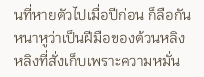นที่หายตัวไปเมื่อปีก่อน ก็ลือกันหนาหูว่าเป็นฝีมือของต้วนหลิงหลิงที่สั่งเก็บเพราะความหมั่น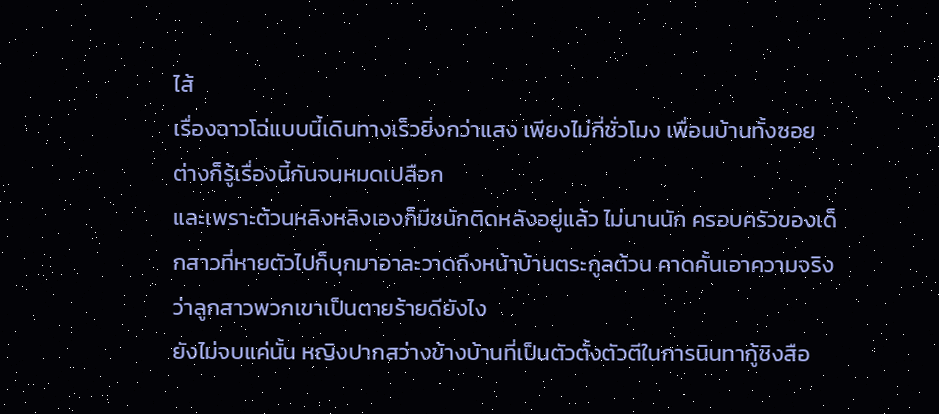ไส้
เรื่องฉาวโฉ่แบบนี้เดินทางเร็วยิ่งกว่าแสง เพียงไม่กี่ชั่วโมง เพื่อนบ้านทั้งซอยต่างก็รู้เรื่องนี้กันจนหมดเปลือก
และเพราะต้วนหลิงหลิงเองก็มีชนักติดหลังอยู่แล้ว ไม่นานนัก ครอบครัวของเด็กสาวที่หายตัวไปก็บุกมาอาละวาดถึงหน้าบ้านตระกูลต้วน คาดคั้นเอาความจริงว่าลูกสาวพวกเขาเป็นตายร้ายดียังไง
ยังไม่จบแค่นั้น หญิงปากสว่างข้างบ้านที่เป็นตัวตั้งตัวตีในการนินทากู้ชิงสือ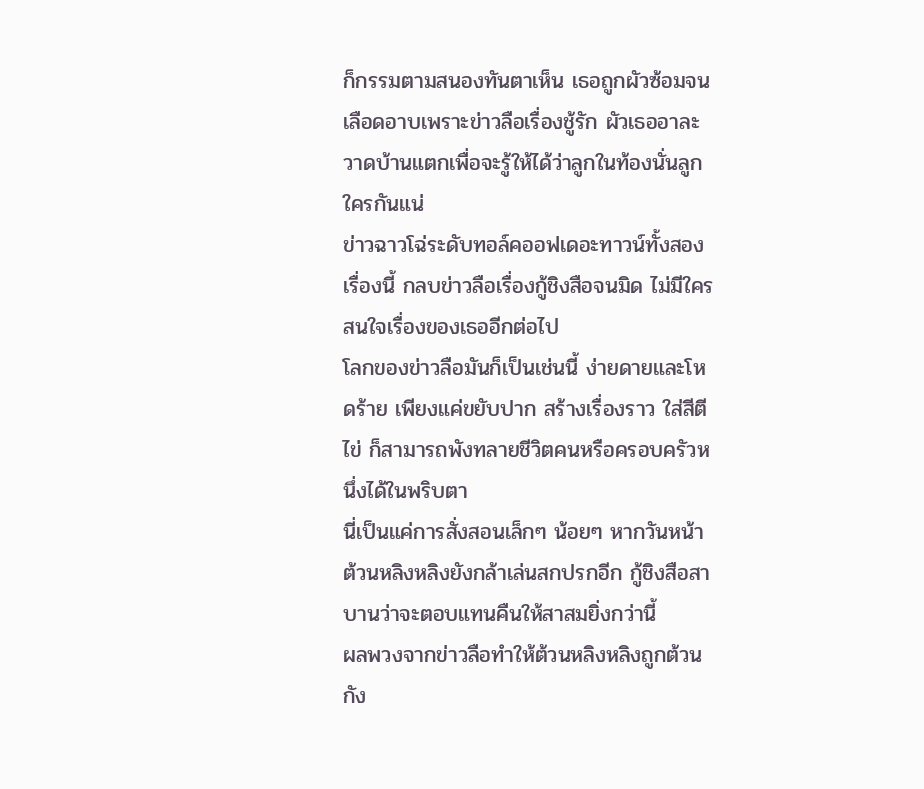ก็กรรมตามสนองทันตาเห็น เธอถูกผัวซ้อมจนเลือดอาบเพราะข่าวลือเรื่องชู้รัก ผัวเธออาละวาดบ้านแตกเพื่อจะรู้ให้ได้ว่าลูกในท้องนั่นลูกใครกันแน่
ข่าวฉาวโฉ่ระดับทอล์คออฟเดอะทาวน์ทั้งสองเรื่องนี้ กลบข่าวลือเรื่องกู้ชิงสือจนมิด ไม่มีใครสนใจเรื่องของเธออีกต่อไป
โลกของข่าวลือมันก็เป็นเช่นนี้ ง่ายดายและโหดร้าย เพียงแค่ขยับปาก สร้างเรื่องราว ใส่สีตีไข่ ก็สามารถพังทลายชีวิตคนหรือครอบครัวหนึ่งได้ในพริบตา
นี่เป็นแค่การสั่งสอนเล็กๆ น้อยๆ หากวันหน้าต้วนหลิงหลิงยังกล้าเล่นสกปรกอีก กู้ชิงสือสาบานว่าจะตอบแทนคืนให้สาสมยิ่งกว่านี้
ผลพวงจากข่าวลือทำให้ต้วนหลิงหลิงถูกต้วนกัง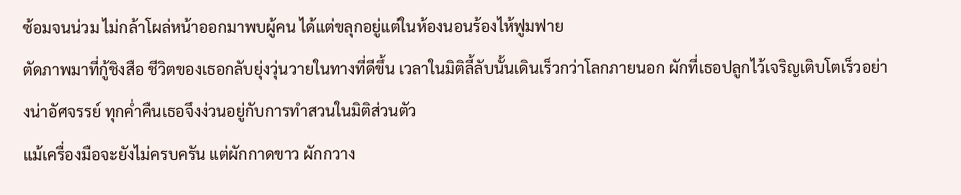ซ้อมจนน่วม ไม่กล้าโผล่หน้าออกมาพบผู้คน ได้แต่ขลุกอยู่แต่ในห้องนอนร้องไห้ฟูมฟาย
ตัดภาพมาที่กู้ชิงสือ ชีวิตของเธอกลับยุ่งวุ่นวายในทางที่ดีขึ้น เวลาในมิติลี้ลับนั้นเดินเร็วกว่าโลกภายนอก ผักที่เธอปลูกไว้เจริญเติบโตเร็วอย่างน่าอัศจรรย์ ทุกค่ำคืนเธอจึงง่วนอยู่กับการทำสวนในมิติส่วนตัว
แม้เครื่องมือจะยังไม่ครบครัน แต่ผักกาดขาว ผักกวาง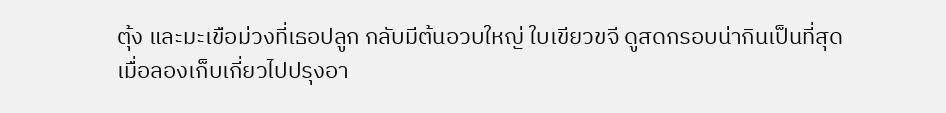ตุ้ง และมะเขือม่วงที่เธอปลูก กลับมีต้นอวบใหญ่ ใบเขียวขจี ดูสดกรอบน่ากินเป็นที่สุด
เมื่อลองเก็บเกี่ยวไปปรุงอา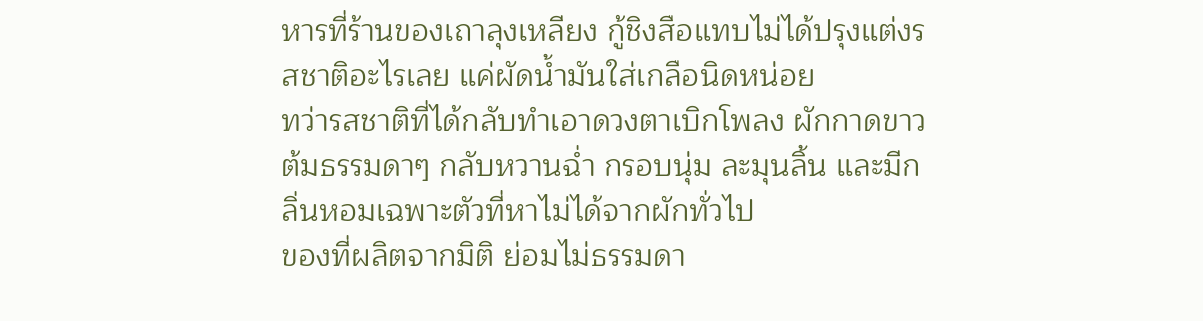หารที่ร้านของเถาลุงเหลียง กู้ชิงสือแทบไม่ได้ปรุงแต่งรสชาติอะไรเลย แค่ผัดน้ำมันใส่เกลือนิดหน่อย
ทว่ารสชาติที่ได้กลับทำเอาดวงตาเบิกโพลง ผักกาดขาวต้มธรรมดาๆ กลับหวานฉ่ำ กรอบนุ่ม ละมุนลิ้น และมีกลิ่นหอมเฉพาะตัวที่หาไม่ได้จากผักทั่วไป
ของที่ผลิตจากมิติ ย่อมไม่ธรรมดา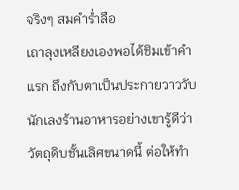จริงๆ สมคำร่ำลือ
เถาลุงเหลียงเองพอได้ชิมเข้าคำแรก ถึงกับตาเป็นประกายวาววับ นักเลงร้านอาหารอย่างเขารู้ดีว่า วัตถุดิบชั้นเลิศขนาดนี้ ต่อให้ทำ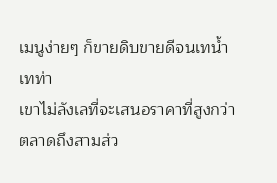เมนูง่ายๆ ก็ขายดิบขายดีจนเทน้ำเทท่า
เขาไม่ลังเลที่จะเสนอราคาที่สูงกว่าตลาดถึงสามส่ว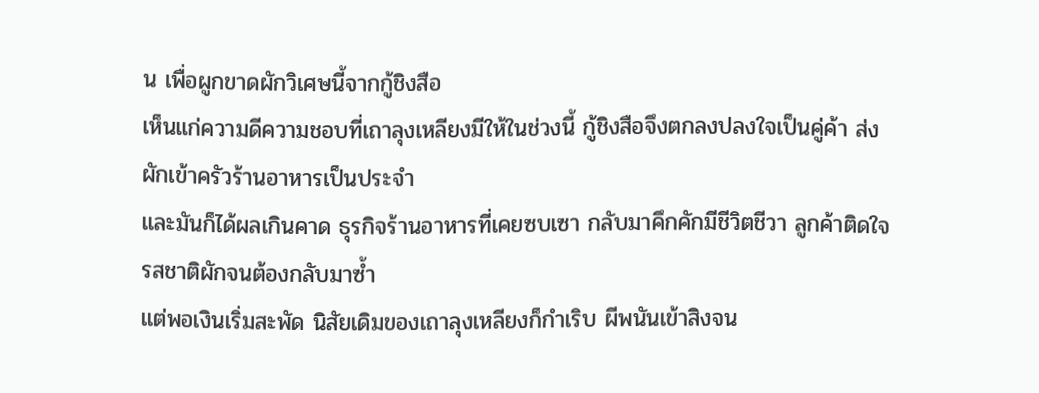น เพื่อผูกขาดผักวิเศษนี้จากกู้ชิงสือ
เห็นแก่ความดีความชอบที่เถาลุงเหลียงมีให้ในช่วงนี้ กู้ชิงสือจึงตกลงปลงใจเป็นคู่ค้า ส่งผักเข้าครัวร้านอาหารเป็นประจำ
และมันก็ได้ผลเกินคาด ธุรกิจร้านอาหารที่เคยซบเซา กลับมาคึกคักมีชีวิตชีวา ลูกค้าติดใจรสชาติผักจนต้องกลับมาซ้ำ
แต่พอเงินเริ่มสะพัด นิสัยเดิมของเถาลุงเหลียงก็กำเริบ ผีพนันเข้าสิงจน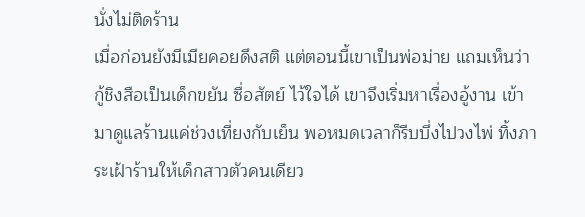นั่งไม่ติดร้าน
เมื่อก่อนยังมีเมียคอยดึงสติ แต่ตอนนี้เขาเป็นพ่อม่าย แถมเห็นว่ากู้ชิงสือเป็นเด็กขยัน ซื่อสัตย์ ไว้ใจได้ เขาจึงเริ่มหาเรื่องอู้งาน เข้ามาดูแลร้านแค่ช่วงเที่ยงกับเย็น พอหมดเวลาก็รีบบึ่งไปวงไพ่ ทิ้งภาระเฝ้าร้านให้เด็กสาวตัวคนเดียว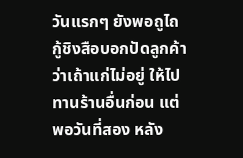วันแรกๆ ยังพอถูไถ กู้ชิงสือบอกปัดลูกค้าว่าเถ้าแก่ไม่อยู่ ให้ไปทานร้านอื่นก่อน แต่พอวันที่สอง หลัง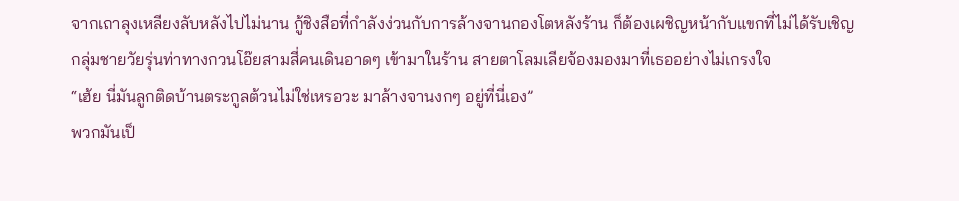จากเถาลุงเหลียงลับหลังไปไม่นาน กู้ชิงสือที่กำลังง่วนกับการล้างจานกองโตหลังร้าน ก็ต้องเผชิญหน้ากับแขกที่ไม่ได้รับเชิญ
กลุ่มชายวัยรุ่นท่าทางกวนโอ๊ยสามสี่คนเดินอาดๆ เข้ามาในร้าน สายตาโลมเลียจ้องมองมาที่เธออย่างไม่เกรงใจ
“เฮ้ย นี่มันลูกติดบ้านตระกูลต้วนไม่ใช่เหรอวะ มาล้างจานงกๆ อยู่ที่นี่เอง”
พวกมันเป็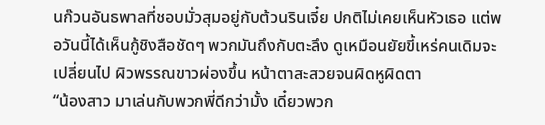นก๊วนอันธพาลที่ชอบมั่วสุมอยู่กับต้วนรินเจี๋ย ปกติไม่เคยเห็นหัวเธอ แต่พอวันนี้ได้เห็นกู้ชิงสือชัดๆ พวกมันถึงกับตะลึง ดูเหมือนยัยขี้เหร่คนเดิมจะเปลี่ยนไป ผิวพรรณขาวผ่องขึ้น หน้าตาสะสวยจนผิดหูผิดตา
“น้องสาว มาเล่นกับพวกพี่ดีกว่ามั้ง เดี๋ยวพวก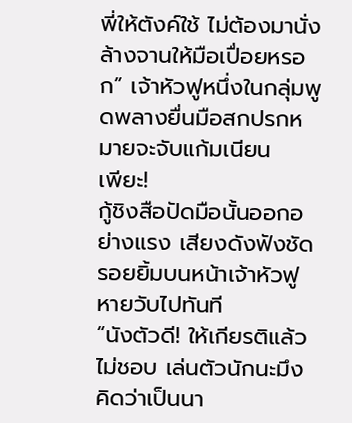พี่ให้ตังค์ใช้ ไม่ต้องมานั่งล้างจานให้มือเปื่อยหรอก” เจ้าหัวฟูหนึ่งในกลุ่มพูดพลางยื่นมือสกปรกหมายจะจับแก้มเนียน
เพียะ!
กู้ชิงสือปัดมือนั้นออกอย่างแรง เสียงดังฟังชัด รอยยิ้มบนหน้าเจ้าหัวฟูหายวับไปทันที
“นังตัวดี! ให้เกียรติแล้วไม่ชอบ เล่นตัวนักนะมึง คิดว่าเป็นนา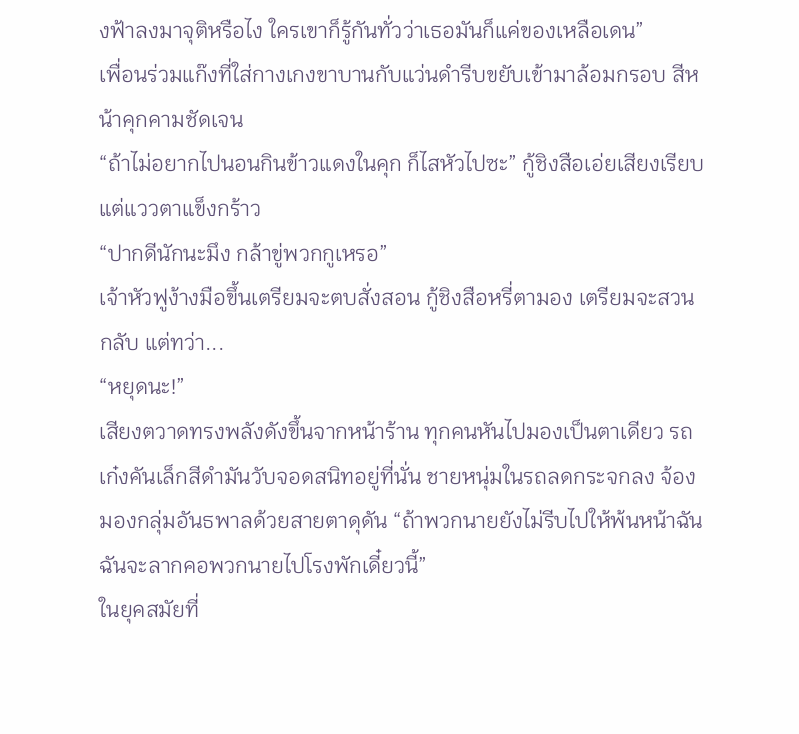งฟ้าลงมาจุติหรือไง ใครเขาก็รู้กันทั่วว่าเธอมันก็แค่ของเหลือเดน”
เพื่อนร่วมแก๊งที่ใส่กางเกงขาบานกับแว่นดำรีบขยับเข้ามาล้อมกรอบ สีหน้าคุกคามชัดเจน
“ถ้าไม่อยากไปนอนกินข้าวแดงในคุก ก็ไสหัวไปซะ” กู้ชิงสือเอ่ยเสียงเรียบ แต่แววตาแข็งกร้าว
“ปากดีนักนะมึง กล้าขู่พวกกูเหรอ”
เจ้าหัวฟูง้างมือขึ้นเตรียมจะตบสั่งสอน กู้ชิงสือหรี่ตามอง เตรียมจะสวนกลับ แต่ทว่า...
“หยุดนะ!”
เสียงตวาดทรงพลังดังขึ้นจากหน้าร้าน ทุกคนหันไปมองเป็นตาเดียว รถเก๋งคันเล็กสีดำมันวับจอดสนิทอยู่ที่นั่น ชายหนุ่มในรถลดกระจกลง จ้องมองกลุ่มอันธพาลด้วยสายตาดุดัน “ถ้าพวกนายยังไม่รีบไปให้พ้นหน้าฉัน ฉันจะลากคอพวกนายไปโรงพักเดี๋ยวนี้”
ในยุคสมัยที่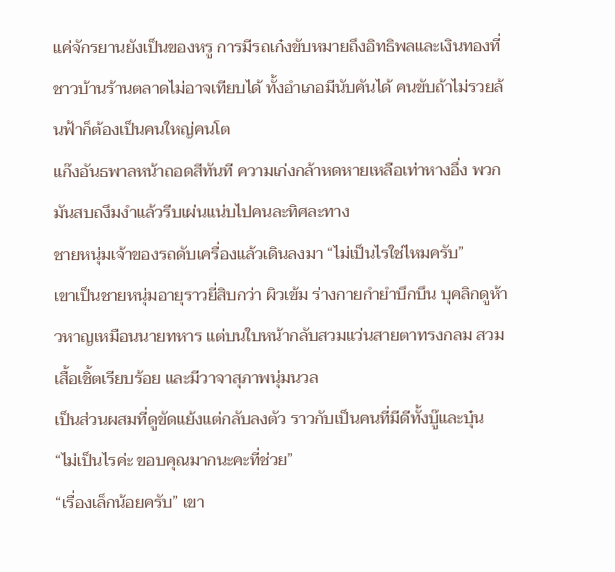แค่จักรยานยังเป็นของหรู การมีรถเก๋งขับหมายถึงอิทธิพลและเงินทองที่ชาวบ้านร้านตลาดไม่อาจเทียบได้ ทั้งอำเภอมีนับคันได้ คนขับถ้าไม่รวยล้นฟ้าก็ต้องเป็นคนใหญ่คนโต
แก๊งอันธพาลหน้าถอดสีทันที ความเก่งกล้าหดหายเหลือเท่าหางอึ่ง พวกมันสบถงึมงำแล้วรีบเผ่นแน่บไปคนละทิศละทาง
ชายหนุ่มเจ้าของรถดับเครื่องแล้วเดินลงมา “ไม่เป็นไรใช่ไหมครับ”
เขาเป็นชายหนุ่มอายุราวยี่สิบกว่า ผิวเข้ม ร่างกายกำยำบึกบึน บุคลิกดูห้าวหาญเหมือนนายทหาร แต่บนใบหน้ากลับสวมแว่นสายตาทรงกลม สวมเสื้อเชิ้ตเรียบร้อย และมีวาจาสุภาพนุ่มนวล
เป็นส่วนผสมที่ดูขัดแย้งแต่กลับลงตัว ราวกับเป็นคนที่มีดีทั้งบู๊และบุ๋น
“ไม่เป็นไรค่ะ ขอบคุณมากนะคะที่ช่วย”
“เรื่องเล็กน้อยครับ” เขา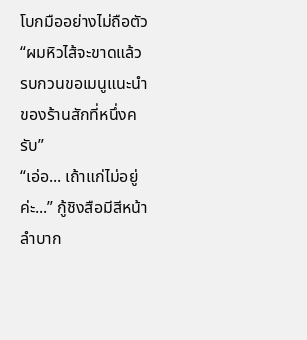โบกมืออย่างไม่ถือตัว “ผมหิวไส้จะขาดแล้ว รบกวนขอเมนูแนะนำของร้านสักที่หนึ่งครับ”
“เอ่อ... เถ้าแก่ไม่อยู่ค่ะ...” กู้ชิงสือมีสีหน้าลำบาก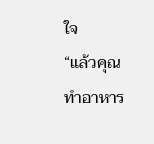ใจ
“แล้วคุณทำอาหาร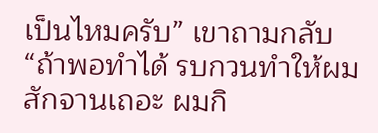เป็นไหมครับ” เขาถามกลับ “ถ้าพอทำได้ รบกวนทำให้ผมสักจานเถอะ ผมกิ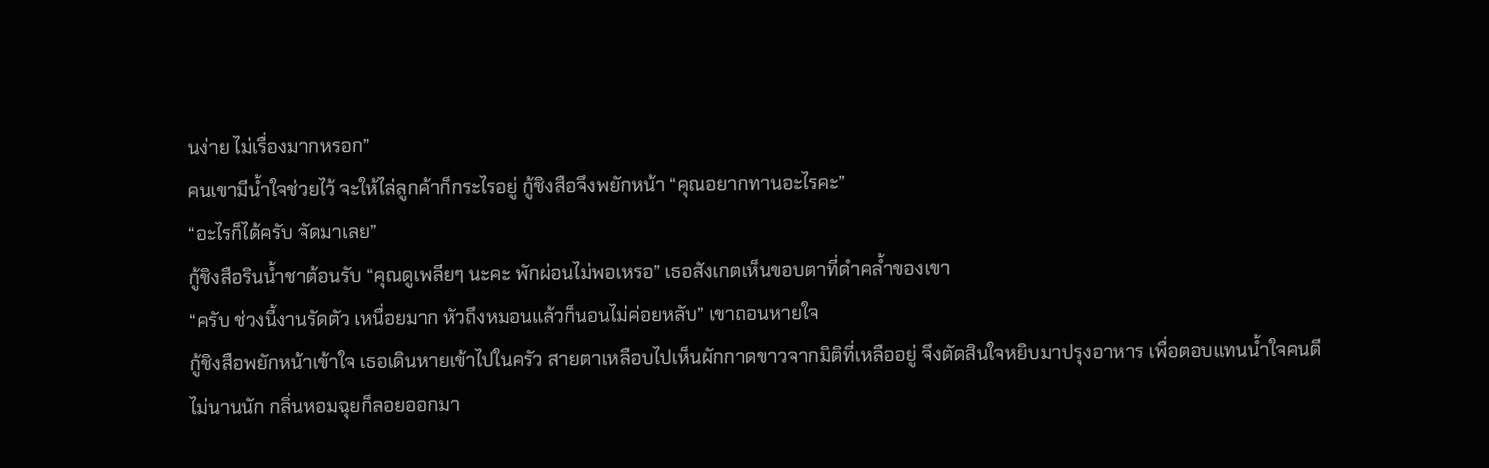นง่าย ไม่เรื่องมากหรอก”
คนเขามีน้ำใจช่วยไว้ จะให้ไล่ลูกค้าก็กระไรอยู่ กู้ชิงสือจึงพยักหน้า “คุณอยากทานอะไรคะ”
“อะไรก็ได้ครับ จัดมาเลย”
กู้ชิงสือรินน้ำชาต้อนรับ “คุณดูเพลียๆ นะคะ พักผ่อนไม่พอเหรอ” เธอสังเกตเห็นขอบตาที่ดำคล้ำของเขา
“ครับ ช่วงนี้งานรัดตัว เหนื่อยมาก หัวถึงหมอนแล้วก็นอนไม่ค่อยหลับ” เขาถอนหายใจ
กู้ชิงสือพยักหน้าเข้าใจ เธอเดินหายเข้าไปในครัว สายตาเหลือบไปเห็นผักกาดขาวจากมิติที่เหลืออยู่ จึงตัดสินใจหยิบมาปรุงอาหาร เพื่อตอบแทนน้ำใจคนดี
ไม่นานนัก กลิ่นหอมฉุยก็ลอยออกมา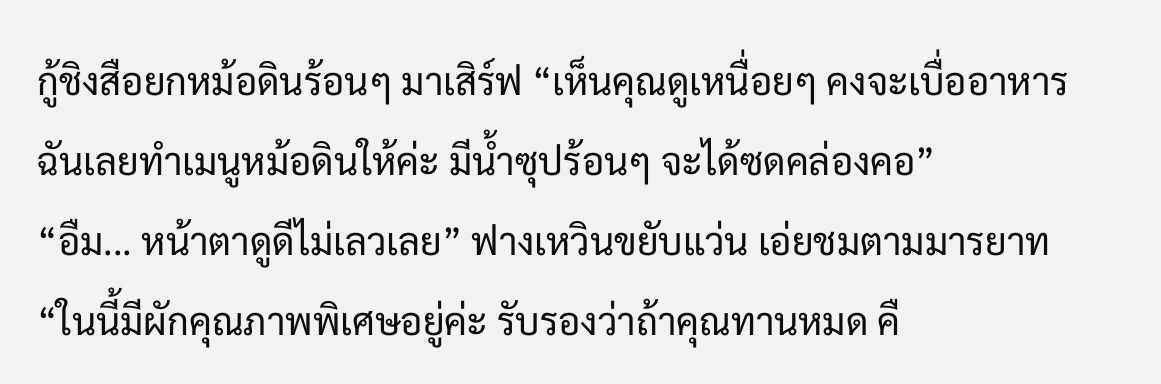กู้ชิงสือยกหม้อดินร้อนๆ มาเสิร์ฟ “เห็นคุณดูเหนื่อยๆ คงจะเบื่ออาหาร ฉันเลยทำเมนูหม้อดินให้ค่ะ มีน้ำซุปร้อนๆ จะได้ซดคล่องคอ”
“อืม... หน้าตาดูดีไม่เลวเลย” ฟางเหวินขยับแว่น เอ่ยชมตามมารยาท
“ในนี้มีผักคุณภาพพิเศษอยู่ค่ะ รับรองว่าถ้าคุณทานหมด คื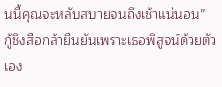นนี้คุณจะหลับสบายจนถึงเช้าแน่นอน”
กู้ชิงสือกล้ายืนยันเพราะเธอพิสูจน์ด้วยตัวเอง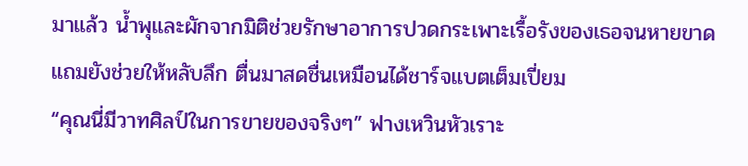มาแล้ว น้ำพุและผักจากมิติช่วยรักษาอาการปวดกระเพาะเรื้อรังของเธอจนหายขาด แถมยังช่วยให้หลับลึก ตื่นมาสดชื่นเหมือนได้ชาร์จแบตเต็มเปี่ยม
“คุณนี่มีวาทศิลป์ในการขายของจริงๆ” ฟางเหวินหัวเราะ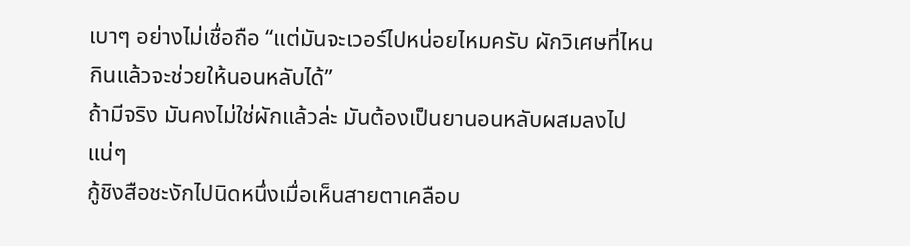เบาๆ อย่างไม่เชื่อถือ “แต่มันจะเวอร์ไปหน่อยไหมครับ ผักวิเศษที่ไหนกินแล้วจะช่วยให้นอนหลับได้”
ถ้ามีจริง มันคงไม่ใช่ผักแล้วล่ะ มันต้องเป็นยานอนหลับผสมลงไปแน่ๆ
กู้ชิงสือชะงักไปนิดหนึ่งเมื่อเห็นสายตาเคลือบ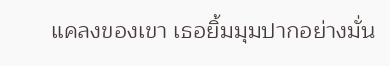แคลงของเขา เธอยิ้มมุมปากอย่างมั่น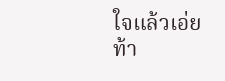ใจแล้วเอ่ยท้า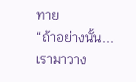ทาย
“ถ้าอย่างนั้น... เรามาวาง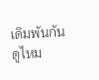เดิมพันกันดูไหม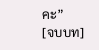คะ”
[จบบท]